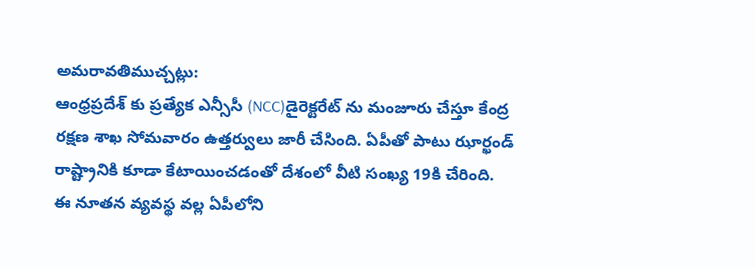అమరావతిముచ్చట్లు:
ఆంధ్రప్రదేశ్ కు ప్రత్యేక ఎన్సీసీ (NCC)డైరెక్టరేట్ ను మంజూరు చేస్తూ కేంద్ర రక్షణ శాఖ సోమవారం ఉత్తర్వులు జారీ చేసింది. ఏపీతో పాటు ఝార్ఖండ్ రాష్ట్రానికి కూడా కేటాయించడంతో దేశంలో వీటి సంఖ్య 19కి చేరింది. ఈ నూతన వ్యవస్థ వల్ల ఏపీలోని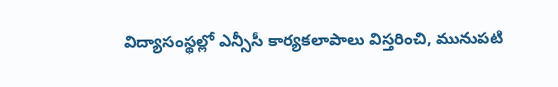విద్యాసంస్థల్లో ఎన్సీసీ కార్యకలాపాలు విస్తరించి, మునుపటి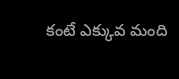కంటే ఎక్కువ మంది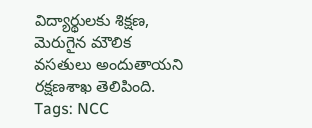విద్యార్థులకు శిక్షణ, మెరుగైన మౌలిక వసతులు అందుతాయని రక్షణశాఖ తెలిపింది.
Tags: NCC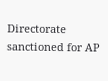Directorate sanctioned for AP